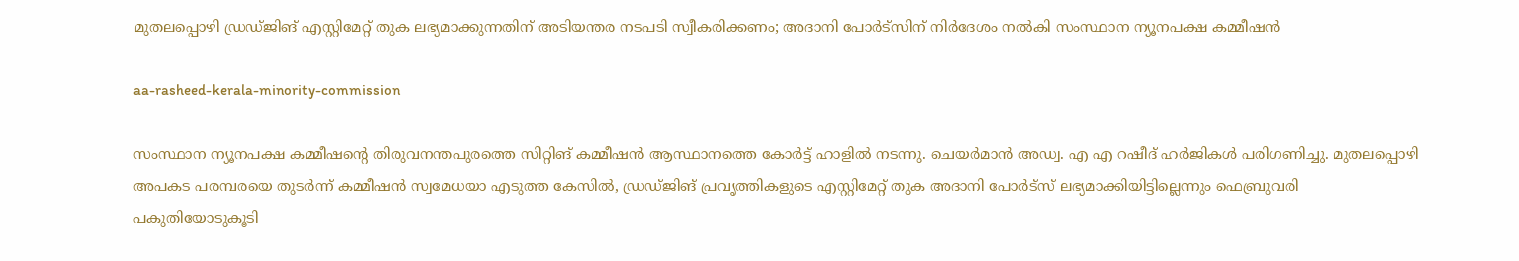മുതലപ്പൊഴി ഡ്രഡ്ജിങ് എസ്റ്റിമേറ്റ് തുക ലഭ്യമാക്കുന്നതിന് അടിയന്തര നടപടി സ്വീകരിക്കണം; അദാനി പോര്‍ട്സിന് നിർദേശം നൽകി സംസ്ഥാന ന്യൂനപക്ഷ കമ്മീഷന്‍

aa-rasheed-kerala-minority-commission

സംസ്ഥാന ന്യൂനപക്ഷ കമ്മീഷൻ്റെ തിരുവനന്തപുരത്തെ സിറ്റിങ് കമ്മീഷന്‍ ആസ്ഥാനത്തെ കോര്‍ട്ട് ഹാളില്‍ നടന്നു. ചെയര്‍മാന്‍ അഡ്വ. എ എ റഷീദ് ഹര്‍ജികള്‍ പരിഗണിച്ചു. മുതലപ്പൊഴി അപകട പരമ്പരയെ തുടര്‍ന്ന് കമ്മീഷന്‍ സ്വമേധയാ എടുത്ത കേസില്‍, ഡ്രഡ്ജിങ് പ്രവൃത്തികളുടെ എസ്റ്റിമേറ്റ് തുക അദാനി പോര്‍ട്സ് ലഭ്യമാക്കിയിട്ടില്ലെന്നും ഫെബ്രുവരി പകുതിയോടുകൂടി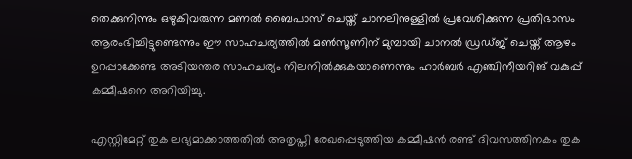തെക്കുനിന്നും ഒഴുകിവരുന്ന മണല്‍ ബൈപാസ് ചെയ്ത് ചാനലിനുള്ളില്‍ പ്രവേശിക്കുന്ന പ്രതിഭാസം ആരംഭിച്ചിട്ടുണ്ടെന്നും ഈ സാഹചര്യത്തില്‍ മണ്‍സൂണിന് മുമ്പായി ചാനല്‍ ഡ്രഡ്ജ് ചെയ്ത് ആഴം ഉറപ്പാക്കേണ്ട അടിയന്തര സാഹചര്യം നിലനില്‍ക്കുകയാണെന്നും ഹാര്‍ബര്‍ എഞ്ചിനീയറിങ് വകുപ്പ് കമ്മീഷനെ അറിയിച്ചു.

എസ്റ്റിമേറ്റ് തുക ലഭ്യമാക്കാത്തതില്‍ അതൃപ്തി രേഖപ്പെടുത്തിയ കമ്മീഷന്‍ രണ്ട് ദിവസത്തിനകം തുക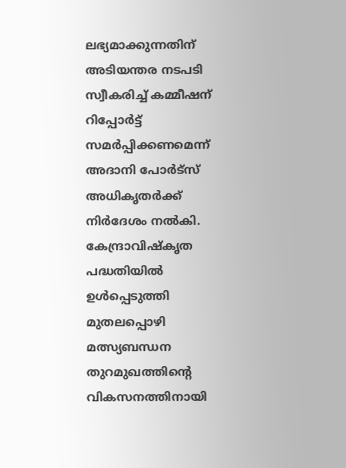ലഭ്യമാക്കുന്നതിന് അടിയന്തര നടപടി സ്വീകരിച്ച് കമ്മീഷന് റിപ്പോര്‍ട്ട് സമര്‍പ്പിക്കണമെന്ന് അദാനി പോര്‍ട്സ് അധികൃതര്‍ക്ക് നിര്‍ദേശം നല്‍കി. കേന്ദ്രാവിഷ്‌കൃത പദ്ധതിയില്‍ ഉള്‍പ്പെടുത്തി മുതലപ്പൊഴി മത്സ്യബന്ധന തുറമുഖത്തിന്റെ വികസനത്തിനായി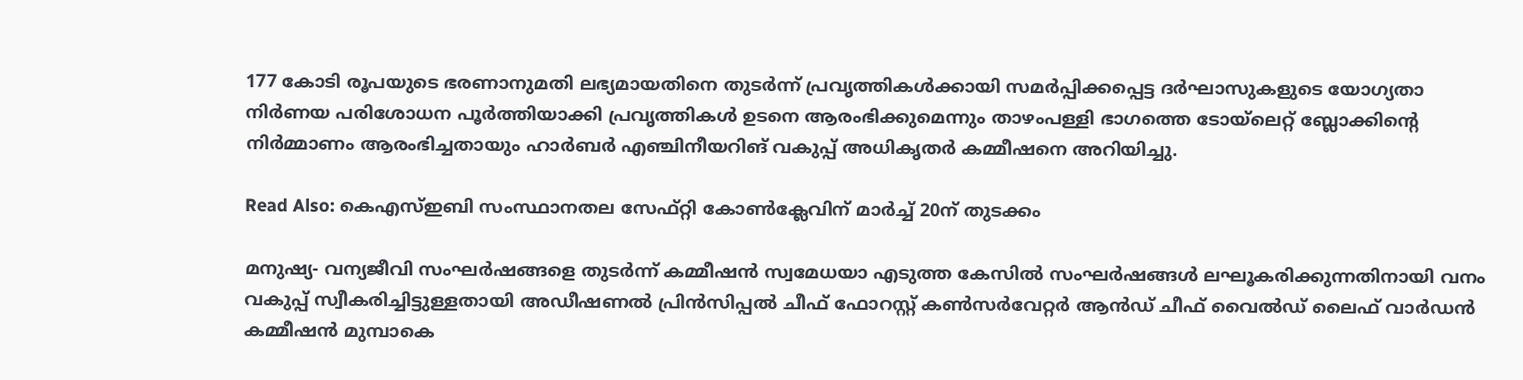177 കോടി രൂപയുടെ ഭരണാനുമതി ലഭ്യമായതിനെ തുടര്‍ന്ന് പ്രവൃത്തികള്‍ക്കായി സമര്‍പ്പിക്കപ്പെട്ട ദര്‍ഘാസുകളുടെ യോഗ്യതാ നിര്‍ണയ പരിശോധന പൂര്‍ത്തിയാക്കി പ്രവൃത്തികള്‍ ഉടനെ ആരംഭിക്കുമെന്നും താഴംപള്ളി ഭാഗത്തെ ടോയ്ലെറ്റ് ബ്ലോക്കിന്റെ നിര്‍മ്മാണം ആരംഭിച്ചതായും ഹാര്‍ബര്‍ എഞ്ചിനീയറിങ് വകുപ്പ് അധികൃതര്‍ കമ്മീഷനെ അറിയിച്ചു.

Read Also: കെഎസ്ഇബി സംസ്ഥാനതല സേഫ്റ്റി കോൺക്ലേവിന് മാര്‍ച്ച്‌ 20ന് തുടക്കം

മനുഷ്യ- വന്യജീവി സംഘര്‍ഷങ്ങളെ തുടര്‍ന്ന് കമ്മീഷന്‍ സ്വമേധയാ എടുത്ത കേസില്‍ സംഘര്‍ഷങ്ങള്‍ ലഘൂകരിക്കുന്നതിനായി വനം വകുപ്പ് സ്വീകരിച്ചിട്ടുള്ളതായി അഡീഷണല്‍ പ്രിന്‍സിപ്പല്‍ ചീഫ് ഫോറസ്റ്റ് കണ്‍സര്‍വേറ്റര്‍ ആൻഡ് ചീഫ് വൈല്‍ഡ് ലൈഫ് വാര്‍ഡന്‍ കമ്മീഷന്‍ മുമ്പാകെ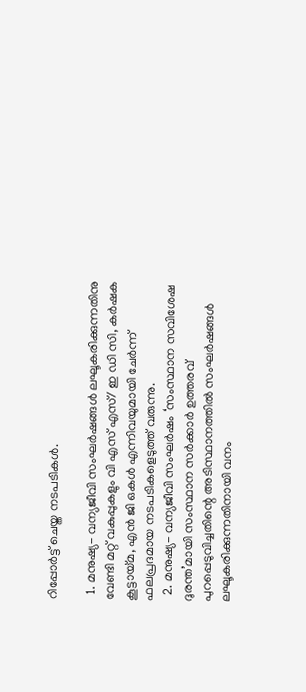റിപ്പോര്‍ട്ട് ചെയ്ത നടപടികള്‍.

  1. മനുഷ്യ- വന്യജീവി സംഘര്‍ഷങ്ങള്‍ ലഘൂകരിക്കുന്നതിനു വേണ്ടി മറ്റ് വകുപ്പുകളും വി എസ് എസ്/ ഇ ഡി സി, കര്‍ഷക കൂട്ടായ്മ, എന്‍ ജി ഒകള്‍ എന്നിവയുമായി ചേര്‍ന്ന് ഫലപ്രദമായ നടപടികളെടുത്ത് വരുന്നു.
  2. മനുഷ്യ- വന്യജീവി സംഘര്‍ഷം ‘സംസ്ഥാന സവിശേഷ ദുരന്ത’മായി സംസ്ഥാന സര്‍ക്കാര്‍ ഉത്തരവ് പുറപ്പെടുവിച്ചതിന്റെ അടിസ്ഥാനത്തില്‍ സംഘര്‍ഷങ്ങള്‍ ലഘൂകരിക്കുന്നതിനായി വനം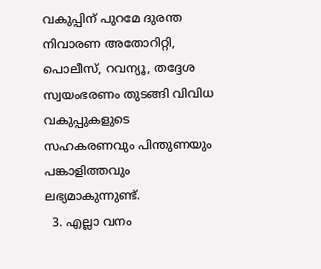വകുപ്പിന് പുറമേ ദുരന്ത നിവാരണ അതോറിറ്റി, പൊലീസ്, റവന്യൂ, തദ്ദേശ സ്വയംഭരണം തുടങ്ങി വിവിധ വകുപ്പുകളുടെ സഹകരണവും പിന്തുണയും പങ്കാളിത്തവും ലഭ്യമാകുന്നുണ്ട്.
  3. എല്ലാ വനം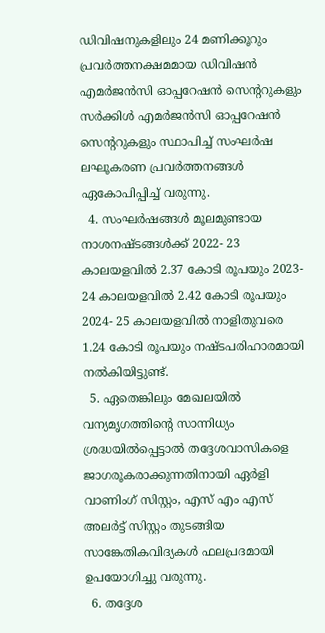ഡിവിഷനുകളിലും 24 മണിക്കൂറും പ്രവര്‍ത്തനക്ഷമമായ ഡിവിഷന്‍ എമര്‍ജന്‍സി ഓപ്പറേഷന്‍ സെന്ററുകളും സര്‍ക്കിള്‍ എമര്‍ജന്‍സി ഓപ്പറേഷന്‍ സെന്ററുകളും സ്ഥാപിച്ച് സംഘര്‍ഷ ലഘൂകരണ പ്രവര്‍ത്തനങ്ങള്‍ ഏകോപിപ്പിച്ച് വരുന്നു.
  4. സംഘര്‍ഷങ്ങള്‍ മൂലമുണ്ടായ നാശനഷ്ടങ്ങള്‍ക്ക് 2022- 23 കാലയളവില്‍ 2.37 കോടി രൂപയും 2023- 24 കാലയളവില്‍ 2.42 കോടി രൂപയും 2024- 25 കാലയളവില്‍ നാളിതുവരെ 1.24 കോടി രൂപയും നഷ്ടപരിഹാരമായി നല്‍കിയിട്ടുണ്ട്.
  5. ഏതെങ്കിലും മേഖലയില്‍ വന്യമൃഗത്തിന്റെ സാന്നിധ്യം ശ്രദ്ധയില്‍പ്പെട്ടാല്‍ തദ്ദേശവാസികളെ ജാഗരൂകരാക്കുന്നതിനായി ഏര്‍ളി വാണിംഗ് സിസ്റ്റം, എസ് എം എസ് അലര്‍ട്ട് സിസ്റ്റം തുടങ്ങിയ സാങ്കേതികവിദ്യകള്‍ ഫലപ്രദമായി ഉപയോഗിച്ചു വരുന്നു.
  6. തദ്ദേശ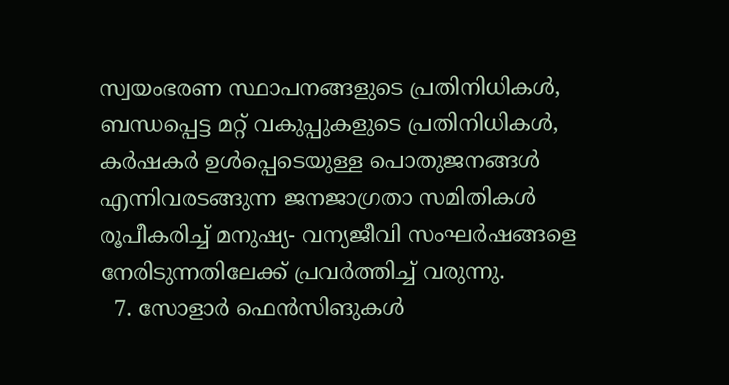സ്വയംഭരണ സ്ഥാപനങ്ങളുടെ പ്രതിനിധികള്‍, ബന്ധപ്പെട്ട മറ്റ് വകുപ്പുകളുടെ പ്രതിനിധികള്‍, കര്‍ഷകര്‍ ഉള്‍പ്പെടെയുള്ള പൊതുജനങ്ങള്‍ എന്നിവരടങ്ങുന്ന ജനജാഗ്രതാ സമിതികള്‍ രൂപീകരിച്ച് മനുഷ്യ- വന്യജീവി സംഘര്‍ഷങ്ങളെ നേരിടുന്നതിലേക്ക് പ്രവർത്തിച്ച് വരുന്നു.
  7. സോളാര്‍ ഫെന്‍സിങുകള്‍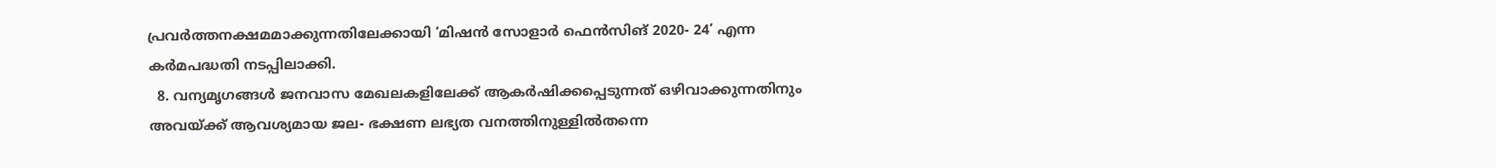പ്രവര്‍ത്തനക്ഷമമാക്കുന്നതിലേക്കായി ‘മിഷന്‍ സോളാര്‍ ഫെന്‍സിങ് 2020- 24’ എന്ന കര്‍മപദ്ധതി നടപ്പിലാക്കി.
  8. വന്യമൃഗങ്ങള്‍ ജനവാസ മേഖലകളിലേക്ക് ആകര്‍ഷിക്കപ്പെടുന്നത് ഒഴിവാക്കുന്നതിനും അവയ്ക്ക് ആവശ്യമായ ജല- ഭക്ഷണ ലഭ്യത വനത്തിനുള്ളില്‍തന്നെ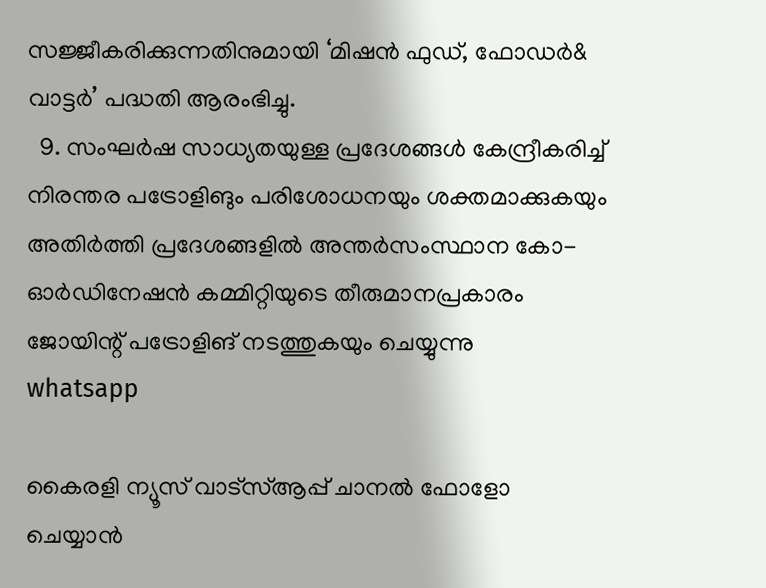സജ്ജീകരിക്കുന്നതിനുമായി ‘മിഷന്‍ ഫുഡ്, ഫോഡര്‍& വാട്ടര്‍’ പദ്ധതി ആരംഭിച്ചു.
  9. സംഘര്‍ഷ സാധ്യതയുള്ള പ്രദേശങ്ങള്‍ കേന്ദ്രീകരിച്ച് നിരന്തര പട്രോളിങും പരിശോധനയും ശക്തമാക്കുകയും അതിര്‍ത്തി പ്രദേശങ്ങളില്‍ അന്തര്‍സംസ്ഥാന കോ-ഓർഡിനേഷന്‍ കമ്മിറ്റിയുടെ തീരുമാനപ്രകാരം ജോയിന്റ് പട്രോളിങ് നടത്തുകയും ചെയ്യുന്നു
whatsapp

കൈരളി ന്യൂസ് വാട്‌സ്ആപ്പ് ചാനല്‍ ഫോളോ ചെയ്യാന്‍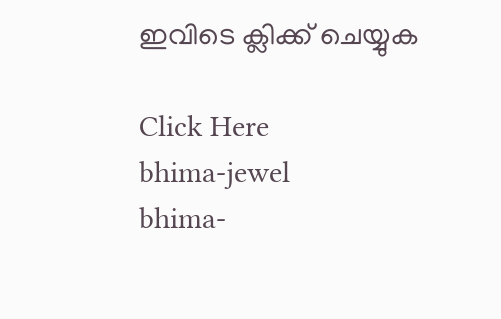ഇവിടെ ക്ലിക്ക് ചെയ്യുക

Click Here
bhima-jewel
bhima-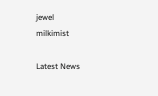jewel
milkimist

Latest News